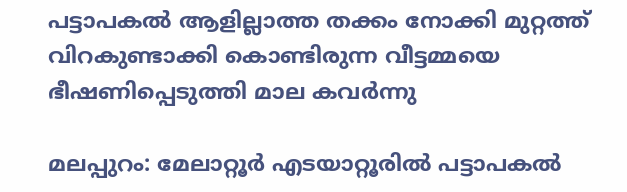പട്ടാപകല്‍ ആളില്ലാത്ത തക്കം നോക്കി മുറ്റത്ത് വിറകുണ്ടാക്കി കൊണ്ടിരുന്ന വീട്ടമ്മയെ ഭീഷണിപ്പെടുത്തി മാല കവർന്നു

മലപ്പുറം: മേലാറ്റൂർ എടയാറ്റൂരിൽ പട്ടാപകല്‍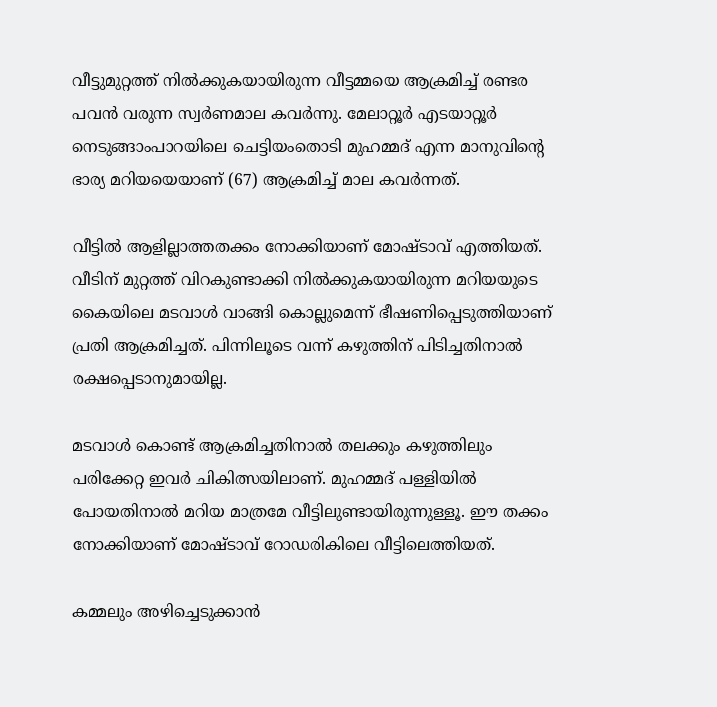വീട്ടുമുറ്റത്ത് നില്‍ക്കുകയായിരുന്ന വീട്ടമ്മയെ ആക്രമിച്ച്‌ രണ്ടര പവൻ വരുന്ന സ്വർണമാല കവർന്നു. മേലാറ്റൂർ എടയാറ്റൂർ നെടുങ്ങാംപാറയിലെ ചെട്ടിയംതൊടി മുഹമ്മദ് എന്ന മാനുവിന്റെ ഭാര്യ മറിയയെയാണ് (67) ആക്രമിച്ച്‌ മാല കവർന്നത്.

വീട്ടിൽ ആളില്ലാത്തതക്കം നോക്കിയാണ് മോഷ്ടാവ് എത്തിയത്. വീടിന് മുറ്റത്ത് വിറകുണ്ടാക്കി നില്‍ക്കുകയായിരുന്ന മറിയയുടെ കൈയിലെ മടവാള്‍ വാങ്ങി കൊല്ലുമെന്ന് ഭീഷണിപ്പെടുത്തിയാണ് പ്രതി ആക്രമിച്ചത്. പിന്നിലൂടെ വന്ന് കഴുത്തിന് പിടിച്ചതിനാല്‍ രക്ഷപ്പെടാനുമായില്ല.

മടവാള്‍ കൊണ്ട് ആക്രമിച്ചതിനാല്‍ തലക്കും കഴുത്തിലും പരിക്കേറ്റ ഇവർ ചികിത്സയിലാണ്. മുഹമ്മദ് പള്ളിയില്‍ പോയതിനാല്‍ മറിയ മാത്രമേ വീട്ടിലുണ്ടായിരുന്നുള്ളൂ. ഈ തക്കം നോക്കിയാണ് മോഷ്ടാവ് റോഡരികിലെ വീട്ടിലെത്തിയത്.

കമ്മലും അഴിച്ചെടുക്കാൻ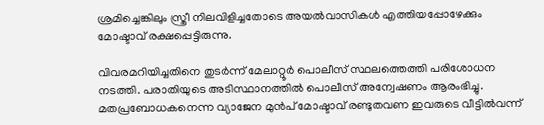ശ്രമിച്ചെങ്കിലും സ്ത്രീ നിലവിളിച്ചതോടെ അയല്‍വാസികള്‍ എത്തിയപ്പോഴേക്കും മോഷ്ടാവ് രക്ഷപ്പെട്ടിരുന്നു.

വിവരമറിയിച്ചതിനെ തുടർന്ന് മേലാറ്റൂർ പൊലീസ് സ്ഥലത്തെത്തി പരിശോധന നടത്തി. പരാതിയുടെ അടിസ്ഥാനത്തില്‍ പൊലീസ് അന്വേഷണം ആരംഭിച്ചു. മതപ്രബോധകനെന്ന വ്യാജേന മുൻപ് മോഷ്ടാവ് രണ്ടുതവണ ഇവരുടെ വീട്ടില്‍വന്ന്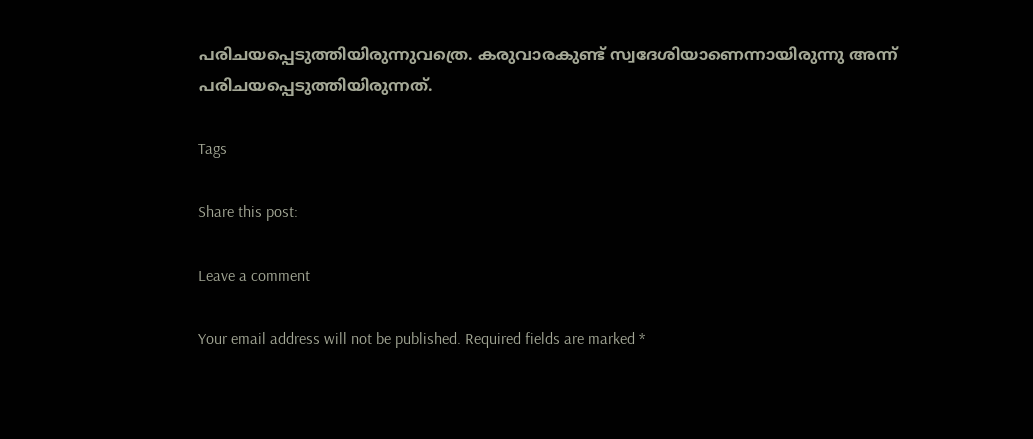പരിചയപ്പെടുത്തിയിരുന്നുവത്രെ. കരുവാരകുണ്ട് സ്വദേശിയാണെന്നായിരുന്നു അന്ന് പരിചയപ്പെടുത്തിയിരുന്നത്.

Tags

Share this post:

Leave a comment

Your email address will not be published. Required fields are marked *